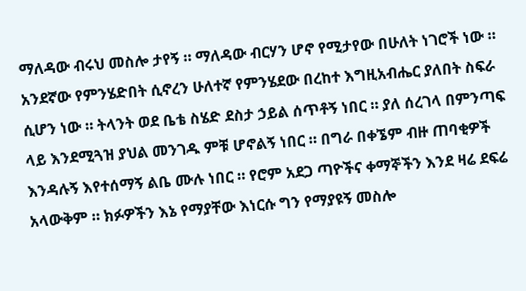ማለዳው ብሩህ መስሎ ታየኝ ። ማለዳው ብርሃን ሆኖ የሚታየው በሁለት ነገሮች ነው ። አንደኛው የምንሄድበት ሲኖረን ሁለተኛ የምንሄደው በረከተ እግዚአብሔር ያለበት ስፍራ ሲሆን ነው ። ትላንት ወደ ቤቴ ስሄድ ደስታ ኃይል ሰጥቶኝ ነበር ። ያለ ሰረገላ በምንጣፍ ላይ እንደሚጓዝ ያህል መንገዱ ምቹ ሆኖልኝ ነበር ። በግራ በቀኜም ብዙ ጠባቂዎች እንዳሉኝ እየተሰማኝ ልቤ ሙሉ ነበር ። የሮም አደጋ ጣዮችና ቀማኞችን እንደ ዛሬ ደፍሬ አላውቅም ። ክፉዎችን እኔ የማያቸው እነርሱ ግን የማያዩኝ መስሎ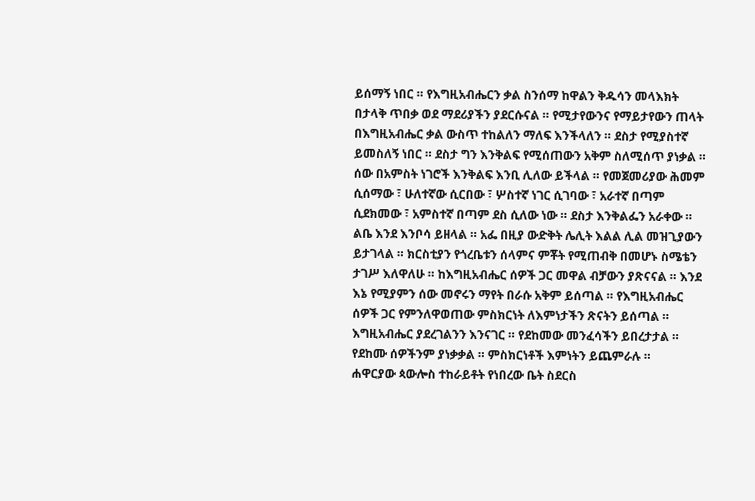ይሰማኝ ነበር ። የእግዚአብሔርን ቃል ስንሰማ ከዋልን ቅዱሳን መላእክት በታላቅ ጥበቃ ወደ ማደሪያችን ያደርሱናል ። የሚታየውንና የማይታየውን ጠላት በእግዚአብሔር ቃል ውስጥ ተከልለን ማለፍ እንችላለን ። ደስታ የሚያስተኛ ይመስለኝ ነበር ። ደስታ ግን እንቅልፍ የሚሰጠውን አቅም ስለሚሰጥ ያነቃል ። ሰው በአምስት ነገሮች እንቅልፍ እንቢ ሊለው ይችላል ። የመጀመሪያው ሕመም ሲሰማው ፣ ሁለተኛው ሲርበው ፣ ሦስተኛ ነገር ሲገባው ፣ አራተኛ በጣም ሲደክመው ፣ አምስተኛ በጣም ደስ ሲለው ነው ። ደስታ እንቅልፌን አራቀው ። ልቤ እንደ እንቦሳ ይዘላል ። አፌ በዚያ ውድቅት ሌሊት እልል ሊል መዝጊያውን ይታገላል ። ክርስቲያን የጎረቤቱን ሰላምና ምቾት የሚጠብቅ በመሆኑ ስሜቴን ታገሥ እለዋለሁ ። ከእግዚአብሔር ሰዎች ጋር መዋል ብቻውን ያጽናናል ። እንደ እኔ የሚያምን ሰው መኖሩን ማየት በራሱ አቅም ይሰጣል ። የእግዚአብሔር ሰዎች ጋር የምንለዋወጠው ምስክርነት ለእምነታችን ጽናትን ይሰጣል ። እግዚአብሔር ያደረገልንን እንናገር ። የደከመው መንፈሳችን ይበረታታል ። የደከሙ ሰዎችንም ያነቃቃል ። ምስክርነቶች እምነትን ይጨምራሉ ።
ሐዋርያው ጳውሎስ ተከራይቶት የነበረው ቤት ስደርስ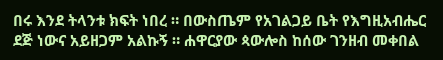በሩ እንደ ትላንቱ ክፍት ነበረ ። በውስጤም የአገልጋይ ቤት የእግዚአብሔር ደጅ ነውና አይዘጋም አልኩኝ ። ሐዋርያው ጳውሎስ ከሰው ገንዘብ መቀበል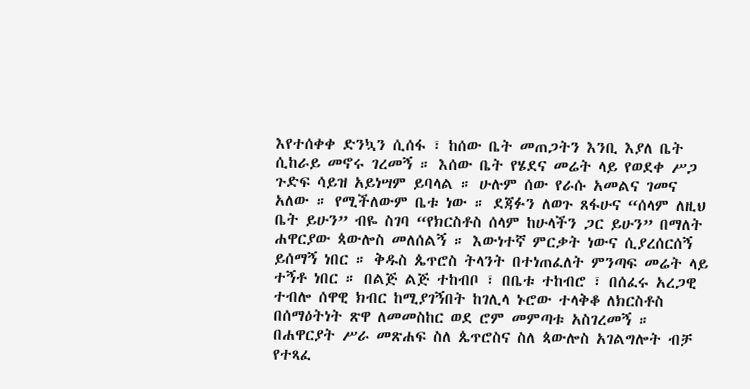እየተሰቀቀ ድንኳን ሲሰፋ ፣ ከሰው ቤት መጠጋትን እንቢ እያለ ቤት ሲከራይ መኖሩ ገረመኝ ። እሰው ቤት የሄደና መሬት ላይ የወደቀ ሥጋ ጉድፍ ሳይዝ አይነሣም ይባላል ። ሁሉም ሰው የራሱ አመልና ገመና አለው ። የሚችለውም ቤቱ ነው ። ደጃፉን ለወጉ ጸፋሁና “ሰላም ለዚህ ቤት ይሁን” ብዬ ስገባ “የክርስቶስ ሰላም ከሁላችን ጋር ይሁን” በማለት ሐዋርያው ጳውሎስ መለሰልኝ ። እውነተኛ ምርቃት ነውና ሲያረሰርሰኝ ይሰማኝ ነበር ። ቅዱስ ጴጥሮስ ትላንት በተነጠፈለት ምንጣፍ መሬት ላይ ተኝቶ ነበር ። በልጅ ልጅ ተከብቦ ፣ በቤቱ ተከብሮ ፣ በሰፈሩ አረጋዊ ተብሎ ሰዋዊ ክብር ከሚያገኝበት ከገሊላ ኑሮው ተላቅቆ ለክርስቶስ በሰማዕትነት ጽዋ ለመመስከር ወደ ሮም መምጣቱ አስገረመኝ ። በሐዋርያት ሥራ መጽሐፍ ስለ ጴጥሮስና ስለ ጳውሎስ አገልግሎት ብቻ የተጻፈ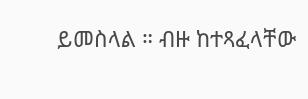ይመስላል ። ብዙ ከተጻፈላቸው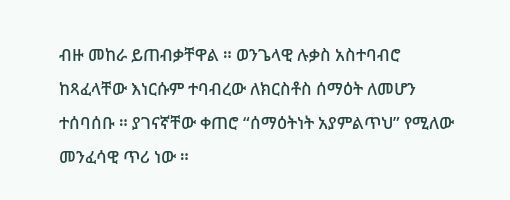ብዙ መከራ ይጠብቃቸዋል ። ወንጌላዊ ሉቃስ አስተባብሮ ከጻፈላቸው እነርሱም ተባብረው ለክርስቶስ ሰማዕት ለመሆን ተሰባሰቡ ። ያገናኛቸው ቀጠሮ “ሰማዕትነት አያምልጥህ” የሚለው መንፈሳዊ ጥሪ ነው ።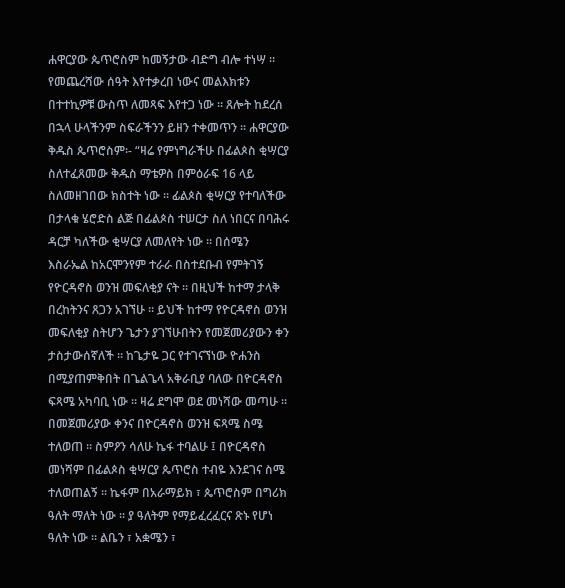ሐዋርያው ጴጥሮስም ከመኝታው ብድግ ብሎ ተነሣ ። የመጨረሻው ሰዓት እየተቃረበ ነውና መልእክቱን በተተኪዎቹ ውስጥ ለመጻፍ እየተጋ ነው ። ጸሎት ከደረሰ በኋላ ሁላችንም ስፍራችንን ይዘን ተቀመጥን ። ሐዋርያው ቅዱስ ጴጥሮስም፡- “ዛሬ የምነግራችሁ በፊልጶስ ቂሣርያ ስለተፈጸመው ቅዱስ ማቴዎስ በምዕራፍ 16 ላይ ስለመዘገበው ክስተት ነው ። ፊልጶስ ቂሣርያ የተባለችው በታላቁ ሄሮድስ ልጅ በፊልጶስ ተሠርታ ስለ ነበርና በባሕሩ ዳርቻ ካለችው ቂሣርያ ለመለየት ነው ። በሰሜን እስራኤል ከአርሞንየም ተራራ በስተደቡብ የምትገኝ የዮርዳኖስ ወንዝ መፍለቂያ ናት ። በዚህች ከተማ ታላቅ በረከትንና ጸጋን አገኘሁ ። ይህች ከተማ የዮርዳኖስ ወንዝ መፍለቂያ ስትሆን ጌታን ያገኘሁበትን የመጀመሪያውን ቀን ታስታውሰኛለች ። ከጌታዬ ጋር የተገናኘነው ዮሐንስ በሚያጠምቅበት በጌልጌላ አቅራቢያ ባለው በዮርዳኖስ ፍጻሜ አካባቢ ነው ። ዛሬ ደግሞ ወደ መነሻው መጣሁ ። በመጀመሪያው ቀንና በዮርዳኖስ ወንዝ ፍጻሜ ስሜ ተለወጠ ። ስምዖን ሳለሁ ኬፋ ተባልሁ ፤ በዮርዳኖስ መነሻም በፊልጶስ ቂሣርያ ጴጥሮስ ተብዬ እንደገና ስሜ ተለወጠልኝ ። ኬፋም በአራማይክ ፣ ጴጥሮስም በግሪክ ዓለት ማለት ነው ። ያ ዓለትም የማይፈረፈርና ጽኑ የሆነ ዓለት ነው ። ልቤን ፣ አቋሜን ፣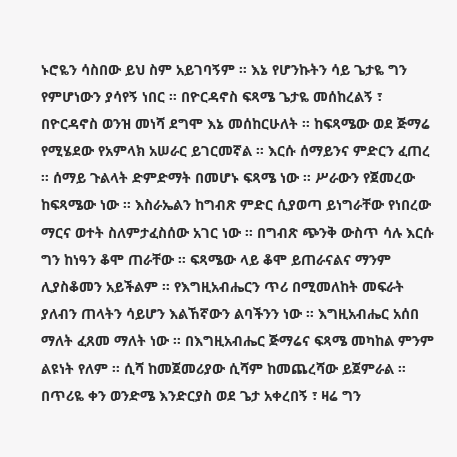ኑሮዬን ሳስበው ይህ ስም አይገባኝም ። እኔ የሆንኩትን ሳይ ጌታዬ ግን የምሆነውን ያሳየኝ ነበር ። በዮርዳኖስ ፍጻሜ ጌታዬ መሰከረልኝ ፣ በዮርዳኖስ ወንዝ መነሻ ደግሞ እኔ መሰከርሁለት ። ከፍጻሜው ወደ ጅማሬ የሚሄደው የአምላክ አሠራር ይገርመኛል ። እርሱ ሰማይንና ምድርን ፈጠረ ። ሰማይ ጉልላት ድምድማት በመሆኑ ፍጻሜ ነው ። ሥራውን የጀመረው ከፍጻሜው ነው ። እስራኤልን ከግብጽ ምድር ሲያወጣ ይነግራቸው የነበረው ማርና ወተት ስለምታፈስሰው አገር ነው ። በግብጽ ጭንቅ ውስጥ ሳሉ እርሱ ግን ከነዓን ቆሞ ጠራቸው ። ፍጻሜው ላይ ቆሞ ይጠራናልና ማንም ሊያስቆመን አይችልም ። የእግዚአብሔርን ጥሪ በሚመለከት መፍራት ያለብን ጠላትን ሳይሆን እልኸኛውን ልባችንን ነው ። እግዚአብሔር አሰበ ማለት ፈጸመ ማለት ነው ። በእግዚአብሔር ጅማሬና ፍጻሜ መካከል ምንም ልዩነት የለም ። ሲሻ ከመጀመሪያው ሲሻም ከመጨረሻው ይጀምራል ። በጥሪዬ ቀን ወንድሜ እንድርያስ ወደ ጌታ አቀረበኝ ፣ ዛሬ ግን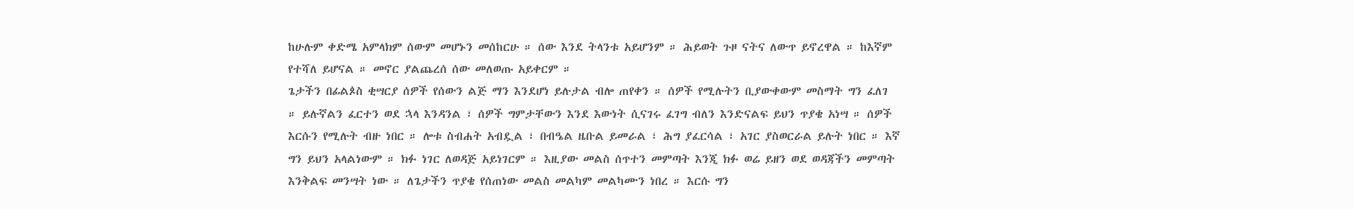ከሁሉም ቀድሜ አምላክም ሰውም መሆኑን መሰከርሁ ። ሰው እንደ ትላንቱ አይሆንም ። ሕይወት ጉዞ ናትና ለውጥ ይኖረዋል ። ከእኛም የተሻለ ይሆናል ። መኖር ያልጨረሰ ሰው መለወጡ አይቀርም ።
ጌታችን በፊልጶስ ቂሣርያ ሰዎች የሰውን ልጅ ማን እንደሆነ ይሉታል ብሎ ጠየቀን ። ሰዎች የሚሉትን ቢያውቀውም መስማት ግን ፈለገ ። ይሉኛልን ፈርተን ወደ ኋላ እንዳንል ፣ ሰዎች ግምታቸውን እንደ እውነት ሲናገሩ ፈገግ ብለን እንድናልፍ ይህን ጥያቄ አነሣ ። ሰዎች እርሱን የሚሉት ብዙ ነበር ። ሎቱ ስብሐት አብዷል ፣ በብዔል ዜቡል ይመራል ፣ ሕግ ያፈርሳል ፣ አገር ያስወርራል ይሉት ነበር ። እኛ ግን ይህን አላልነውም ። ክፉ ነገር ለወዳጅ አይነገርም ። እዚያው መልስ ሰጥተን መምጣት እንጂ ክፉ ወሬ ይዘን ወደ ወዳጃችን መምጣት እንቅልፍ መንሣት ነው ። ለጌታችን ጥያቄ የሰጠነው መልስ መልካም መልካሙን ነበረ ። እርሱ ግን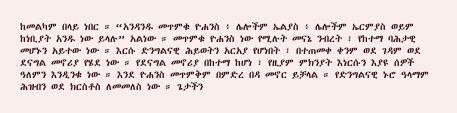ከመልካም በላይ ነበር ። “አንዳንዱ መጥምቁ ዮሐንስ ፥ ሌሎችም ኤልያስ ፥ ሌሎችም ኤርምያስ ወይም ከነቢያት አንዱ ነው ይላሉ” አልነው ። መጥምቁ ዮሐንስ ነው የሚሉት መናኔ ንብረት ፣ የከተማ ባሕታዊ መሆኑን አይተው ነው ። እርሱ ድንግልናዊ ሕይወትን አርአያ የሆነበት ፣ በተጠመቀ ቀንም ወደ ገዳም ወደ ደናግል መኖሪያ የሄደ ነው ። የደናግል መኖሪያ በከተማ ከሆነ ፣ የዚያም ምክንያት እነርሱን እያዩ ሰዎች ዓለምን እንዲንቁ ነው ። እንደ ዮሐንስ መጥምቅም በምድረ በዳ መኖር ይቻላል ። የድንግልናዊ ኑሮ ዓላማም ሕዝብን ወደ ክርስቶስ ለመመለስ ነው ። ጌታችን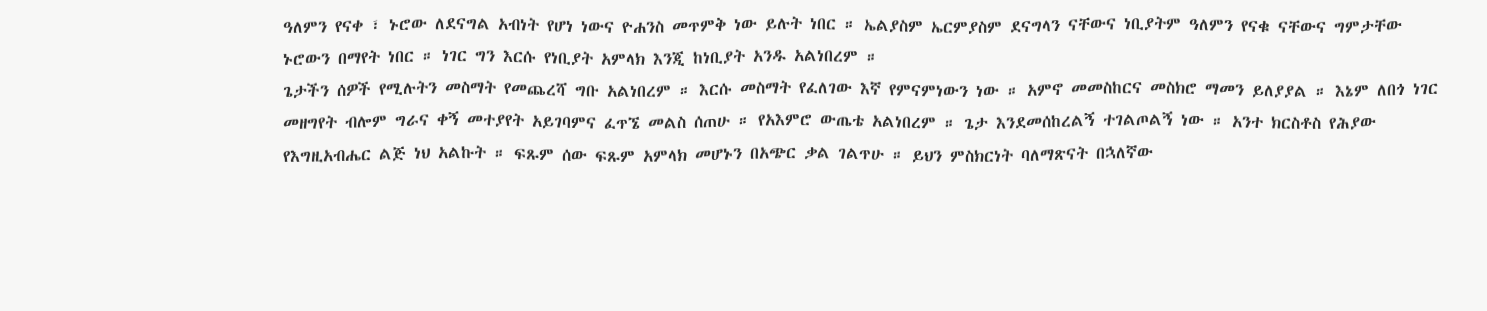ዓለምን የናቀ ፣ ኑሮው ለደናግል አብነት የሆነ ነውና ዮሐንስ መጥምቅ ነው ይሉት ነበር ። ኤልያስም ኤርምያስም ደናግላን ናቸውና ነቢያትም ዓለምን የናቁ ናቸውና ግምታቸው ኑሮውን በማየት ነበር ። ነገር ግን እርሱ የነቢያት አምላክ እንጂ ከነቢያት አንዱ አልነበረም ።
ጌታችን ሰዎች የሚሉትን መስማት የመጨረሻ ግቡ አልነበረም ። እርሱ መስማት የፈለገው እኛ የምናምነውን ነው ። አምኖ መመስከርና መስክሮ ማመን ይለያያል ። እኔም ለበጎ ነገር መዘግየት ብሎም ግራና ቀኝ መተያየት አይገባምና ፈጥኜ መልስ ሰጠሁ ። የአእምሮ ውጤቴ አልነበረም ። ጌታ እንደመሰከረልኝ ተገልጦልኝ ነው ። አንተ ክርስቶስ የሕያው የእግዚአብሔር ልጅ ነህ አልኩት ። ፍጹም ሰው ፍጹም አምላክ መሆኑን በአጭር ቃል ገልጥሁ ። ይህን ምስክርነት ባለማጽናት በኋለኛው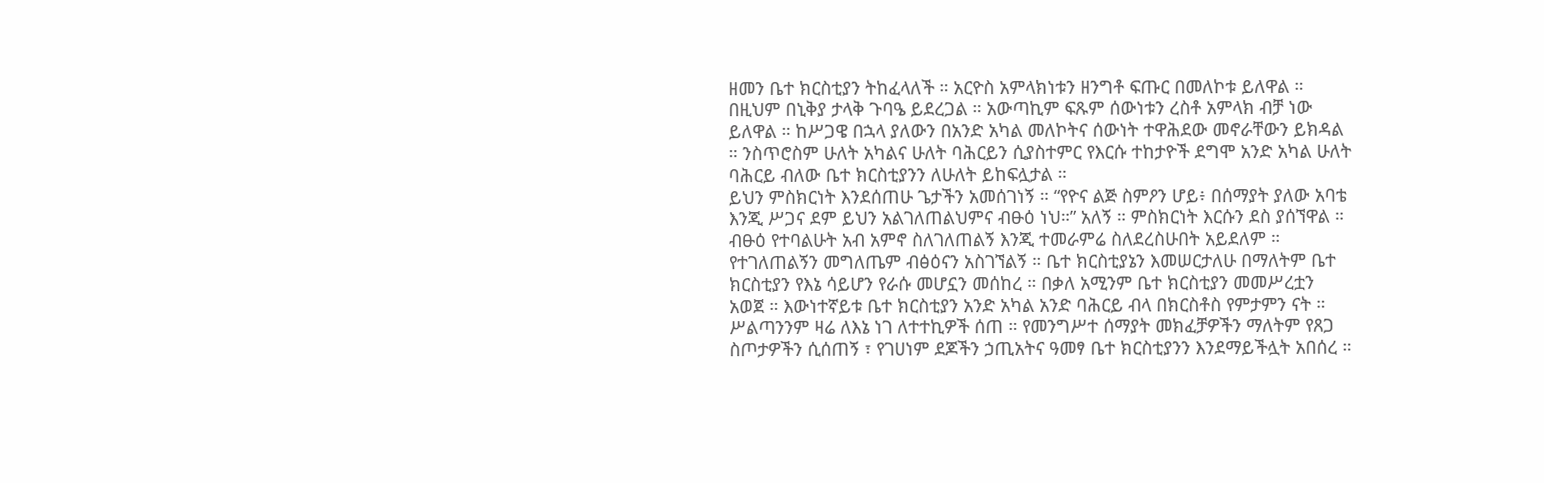ዘመን ቤተ ክርስቲያን ትከፈላለች ። አርዮስ አምላክነቱን ዘንግቶ ፍጡር በመለኮቱ ይለዋል ። በዚህም በኒቅያ ታላቅ ጉባዔ ይደረጋል ። አውጣኪም ፍጹም ሰውነቱን ረስቶ አምላክ ብቻ ነው ይለዋል ። ከሥጋዌ በኋላ ያለውን በአንድ አካል መለኮትና ሰውነት ተዋሕደው መኖራቸውን ይክዳል ። ንስጥሮስም ሁለት አካልና ሁለት ባሕርይን ሲያስተምር የእርሱ ተከታዮች ደግሞ አንድ አካል ሁለት ባሕርይ ብለው ቤተ ክርስቲያንን ለሁለት ይከፍሏታል ።
ይህን ምስክርነት እንደሰጠሁ ጌታችን አመሰገነኝ ። “የዮና ልጅ ስምዖን ሆይ፥ በሰማያት ያለው አባቴ እንጂ ሥጋና ደም ይህን አልገለጠልህምና ብፁዕ ነህ።” አለኝ ። ምስክርነት እርሱን ደስ ያሰኘዋል ። ብፁዕ የተባልሁት አብ አምኖ ስለገለጠልኝ እንጂ ተመራምሬ ስለደረስሁበት አይደለም ። የተገለጠልኝን መግለጤም ብፅዕናን አስገኘልኝ ። ቤተ ክርስቲያኔን እመሠርታለሁ በማለትም ቤተ ክርስቲያን የእኔ ሳይሆን የራሱ መሆኗን መሰከረ ። በቃለ አሚንም ቤተ ክርስቲያን መመሥረቷን አወጀ ። እውነተኛይቱ ቤተ ክርስቲያን አንድ አካል አንድ ባሕርይ ብላ በክርስቶስ የምታምን ናት ። ሥልጣንንም ዛሬ ለእኔ ነገ ለተተኪዎች ሰጠ ። የመንግሥተ ሰማያት መክፈቻዎችን ማለትም የጸጋ ስጦታዎችን ሲሰጠኝ ፣ የገሀነም ደጆችን ኃጢአትና ዓመፃ ቤተ ክርስቲያንን እንደማይችሏት አበሰረ ።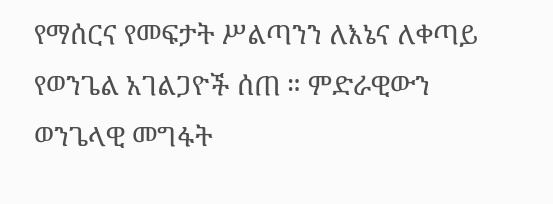የማሰርና የመፍታት ሥልጣንን ለእኔና ለቀጣይ የወንጌል አገልጋዮች ሰጠ ። ምድራዊውን ወንጌላዊ መግፋት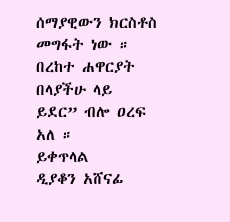ሰማያዊውን ክርስቶስ መግፋት ነው ። በረከተ ሐዋርያት በላያችሁ ላይ ይደር” ብሎ ዐረፍ አለ ።
ይቀጥላል
ዲያቆን አሸናፊ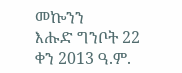መኰንን
እሑድ ግንቦት 22 ቀን 2013 ዓ.ም.